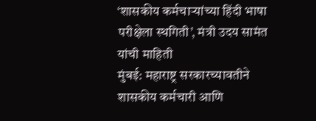‘शासकीय कर्मचाऱ्यांच्या हिंदी भाषा परीक्षेला स्थगिती’, मंत्री उदय सामंत यांची माहिती
मुंबई: महाराष्ट्र सरकारच्यावतीने शासकीय कर्मचारी आणि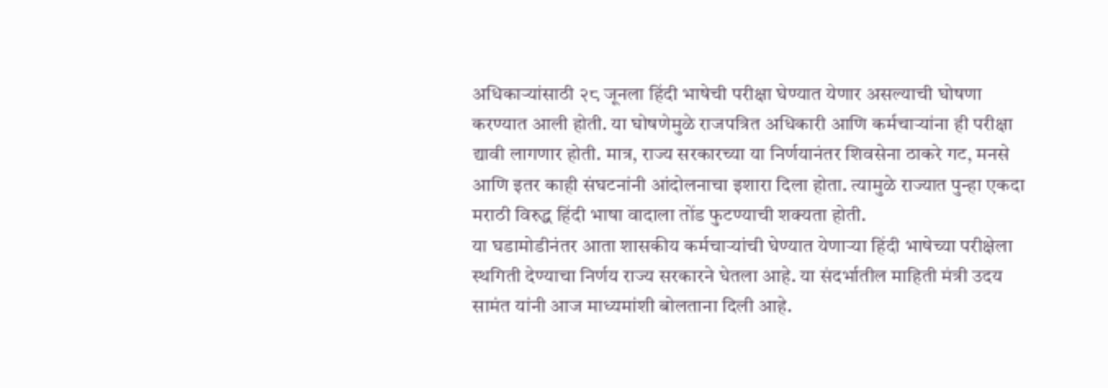अधिकाऱ्यांसाठी २८ जूनला हिंदी भाषेची परीक्षा घेण्यात येणार असल्याची घोषणा करण्यात आली होती. या घोषणेमुळे राजपत्रित अधिकारी आणि कर्मचाऱ्यांना ही परीक्षा द्यावी लागणार होती. मात्र, राज्य सरकारच्या या निर्णयानंतर शिवसेना ठाकरे गट, मनसे आणि इतर काही संघटनांनी आंदोलनाचा इशारा दिला होता. त्यामुळे राज्यात पुन्हा एकदा मराठी विरुद्ध हिंदी भाषा वादाला तोंड फुटण्याची शक्यता होती.
या घडामोडीनंतर आता शासकीय कर्मचाऱ्यांची घेण्यात येणाऱ्या हिंदी भाषेच्या परीक्षेला स्थगिती देण्याचा निर्णय राज्य सरकारने घेतला आहे. या संदर्भातील माहिती मंत्री उदय सामंत यांनी आज माध्यमांशी बोलताना दिली आहे.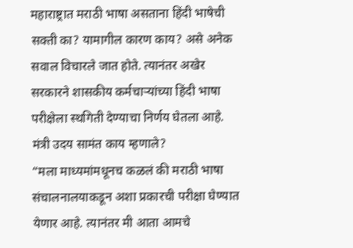महाराष्ट्रात मराठी भाषा असताना हिंदी भाषेची सक्ती का? यामागील कारण काय? असे अनेक सवाल विचारले जात होते. त्यानंतर अखेर सरकारने शासकीय कर्मचाऱ्यांच्या हिंदी भाषा परीक्षेला स्थगिती देण्याचा निर्णय घेतला आहे.
मंत्री उदय सामंत काय म्हणाले?
“मला माध्यमांमधूनच कळलं की मराठी भाषा संचालनालयाकडून अशा प्रकारची परीक्षा घेण्यात येणार आहे. त्यानंतर मी आता आमचे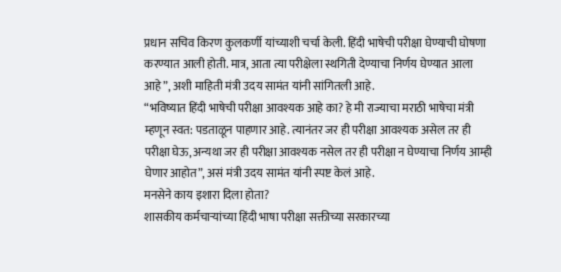प्रधान सचिव किरण कुलकर्णी यांच्याशी चर्चा केली. हिंदी भाषेची परीक्षा घेण्याची घोषणा करण्यात आली होती. मात्र, आता त्या परीक्षेला स्थगिती देण्याचा निर्णय घेण्यात आला आहे”, अशी माहिती मंत्री उदय सामंत यांनी सांगितली आहे.
“भविष्यात हिंदी भाषेची परीक्षा आवश्यक आहे का? हे मी राज्याचा मराठी भाषेचा मंत्री म्हणून स्वत: पडताळून पाहणार आहे. त्यानंतर जर ही परीक्षा आवश्यक असेल तर ही परीक्षा घेऊ, अन्यथा जर ही परीक्षा आवश्यक नसेल तर ही परीक्षा न घेण्याचा निर्णय आम्ही घेणार आहोत”, असं मंत्री उदय सामंत यांनी स्पष्ट केलं आहे.
मनसेने काय इशारा दिला होता?
शासकीय कर्मचाऱ्यांच्या हिंदी भाषा परीक्षा सक्तीच्या सरकारच्या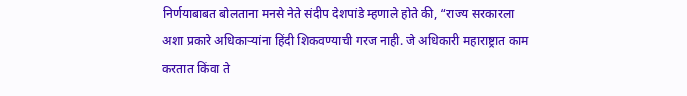निर्णयाबाबत बोलताना मनसे नेते संदीप देशपांडे म्हणाले होते की, “राज्य सरकारला अशा प्रकारे अधिकाऱ्यांना हिंदी शिकवण्याची गरज नाही. जे अधिकारी महाराष्ट्रात काम करतात किंवा ते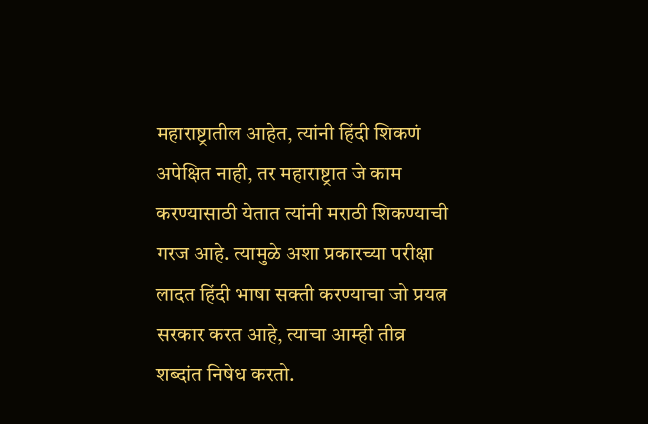महाराष्ट्रातील आहेत, त्यांनी हिंदी शिकणं अपेक्षित नाही, तर महाराष्ट्रात जे काम करण्यासाठी येतात त्यांनी मराठी शिकण्याची गरज आहे. त्यामुळे अशा प्रकारच्या परीक्षा लादत हिंदी भाषा सक्ती करण्याचा जो प्रयत्न सरकार करत आहे, त्याचा आम्ही तीव्र शब्दांत निषेध करतो.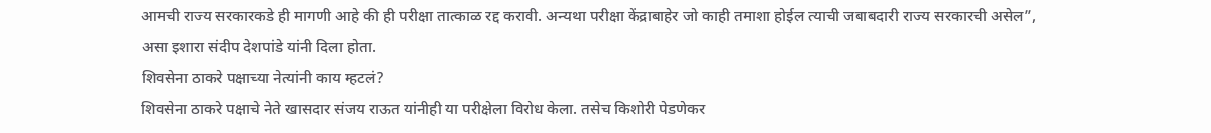आमची राज्य सरकारकडे ही मागणी आहे की ही परीक्षा तात्काळ रद्द करावी. अन्यथा परीक्षा केंद्राबाहेर जो काही तमाशा होईल त्याची जबाबदारी राज्य सरकारची असेल”, असा इशारा संदीप देशपांडे यांनी दिला होता.
शिवसेना ठाकरे पक्षाच्या नेत्यांनी काय म्हटलं?
शिवसेना ठाकरे पक्षाचे नेते खासदार संजय राऊत यांनीही या परीक्षेला विरोध केला. तसेच किशोरी पेडणेकर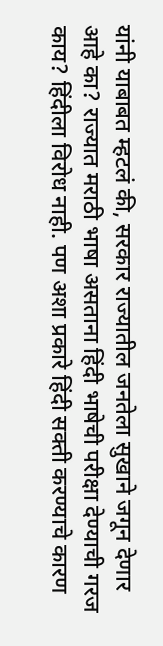यांनी याबाबत म्हटलं की, सरकार राज्यातील जनतेला सुखाने जगून देणार आहे का? राज्यात मराठी भाषा असताना हिंदी भाषेची परीक्षा देण्याची गरज काय? हिंदीला विरोध नाही. पण अशा प्रकारे हिंदी सक्ती करण्याचे कारण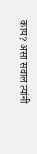काय? असा सवाल त्यांनी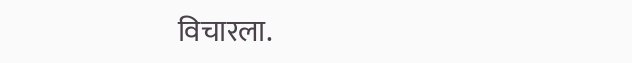विचारला.